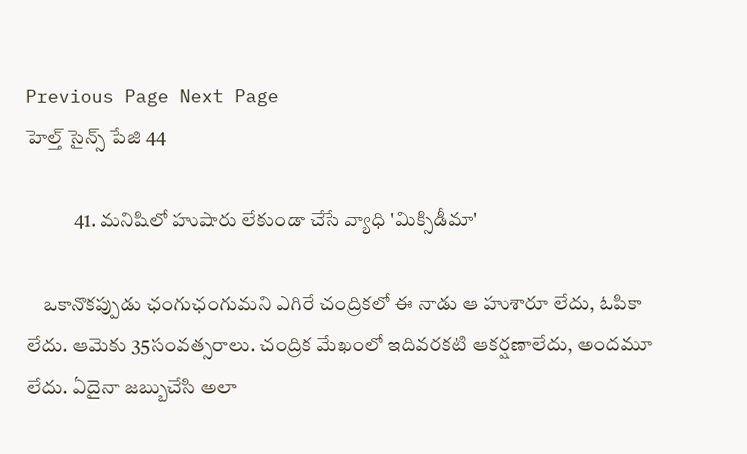Previous Page Next Page
హెల్త్ సైన్స్ పేజి 44

            41. మనిషిలో హుషారు లేకుండా చేసే వ్యాధి 'మిక్సిడీమా'

    ఒకానొకప్పుడు ఛంగుఛంగుమని ఎగిరే చంద్రికలో ఈ నాడు ఆ హుశారూ లేదు, ఓపికా లేదు. ఆమెకు 35సంవత్సరాలు. చంద్రిక మేఖంలో ఇదివరకటి ఆకర్షణాలేదు, అందమూ లేదు. ఏదైనా జబ్బుచేసి అలా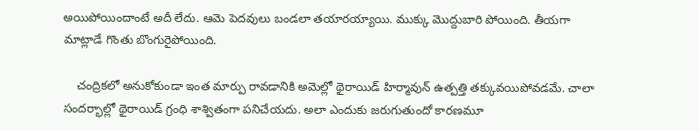అయిపోయిందాంటే అదీ లేదు. ఆమె పెదవులు బండలా తయారయ్యాయి. ముక్కు మొద్దుబారి పోయింది. తీయగా మాట్లాడే గొంతు బొంగురైపోయింది.

    చంద్రికలో అనుకోకుండా ఇంత మార్పు రావడానికి అమెల్లో థైరాయిడ్ హిర్మావున్ ఉత్పత్తి తక్కువయిపోవడమే. చాలా సందర్భాల్లో థైరాయిడ్ గ్రంధి శాశ్వితంగా పనిచేయదు. అలా ఎందుకు జరుగుతుందో కారణమూ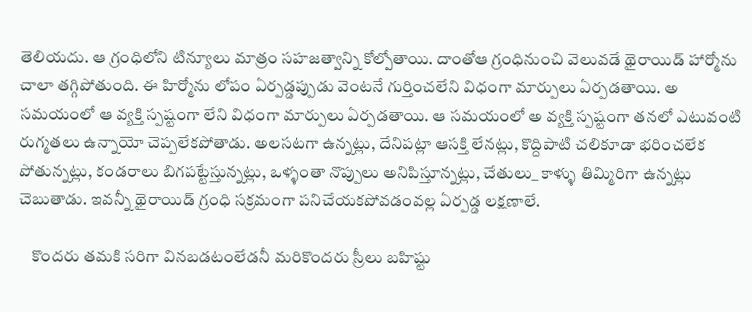తెలియదు. ఆ గ్రంధిలోని టిన్యూలు మాత్రం సహజత్వాన్ని కోల్పోతాయి. దాంతోఆ గ్రంధినుంచి వెలువడే థైరాయిడ్ హార్మోను చాలా తగ్గిపోతుంది. ఈ హిర్మోను లోపం ఏర్పడ్డప్పుడు వెంటనే గుర్తించలేని విధంగా మార్పులు ఏర్పడతాయి. అ సమయంలో ఆ వ్యక్తి స్పష్టంగా లేని విధంగా మార్పులు ఏర్పడతాయి. ఆ సమయంలో అ వ్యక్తి స్పష్టంగా తనలో ఎటువంటి రుగ్మతలు ఉన్నాయో చెప్పలేకపోతాడు. అలసటగా ఉన్నట్లు, దేనిపట్లా ఆసక్తి లేనట్లు, కొద్దిపాటి చలికూడా భరించలేక పోతున్నట్లు, కండరాలు బిగపట్టేస్తున్నట్లు, ఒళ్ళంతా నొప్పులు అనిపిస్తూన్నట్లు, చేతులు_ కాళ్ళు తిమ్మిరిగా ఉన్నట్లు చెబుతాడు. ఇవన్నీ థైరాయిడ్ గ్రంధి సక్రమంగా పనిచేయకపోవడంవల్ల ఏర్పడ్డ లక్షణాలే.

    కొందరు తమకి సరిగా వినబడటంలేడనీ మరికొందరు స్రీలు బహిష్టు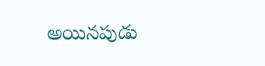అయినపుడు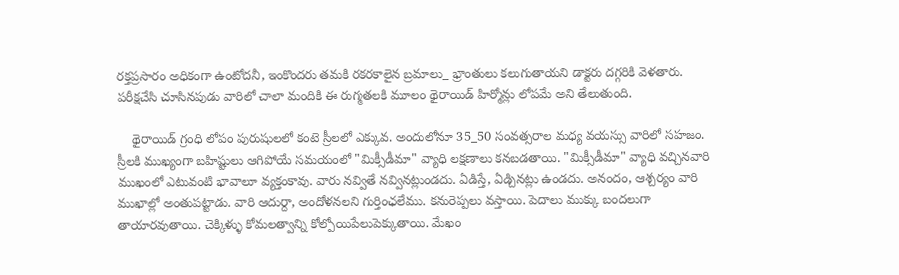రక్తప్రసారం అధికంగా ఉంటోదనీ, ఇంకొందరు తమకి రకరకాలైన బ్రమాలు_ భ్రాంతులు కలుగుతాయని డాక్టరు దగ్గరికి వెళతారు. పరీక్షచేసి చూసినపుడు వారిలో చాలా మందికి ఈ రుగ్మతలకి మూలం థైరాయిడ్ హిర్మోన్లు లోపమే అని తేలుతుంది.

    థైరాయిడ్ గ్రంధి లోపం పురుషులలో కంటె స్రీలలో ఎక్కువ. అందులోనూ 35_50 సంవత్సరాల మధ్య వయస్సు వారిలో సహజం. స్రీలకి ముఖ్యంగా బహిష్టులు ఆగిపోయే సమయంలో "మిక్సీడీమా" వ్యాధి లక్షణాలు కనబడతాయి. "మిక్సీడీమా" వ్యాధి వచ్చినవారి ముఖంలో ఎటువంటి భావాలూ వ్యక్తంకావు. వారు నవ్వితే నవ్వినట్లుండదు. ఏడిస్తే, ఏడ్చినట్లు ఉండదు. అనందం, ఆశ్చర్యం వారి ముఖాల్లో అంతుపట్టాడు. వారి ఆదుర్దా, అందోళనలని గుర్తింఛలేము. కనురెప్పలు వస్తాయి. పెదాలు ముక్కు బందలుగా తాయారవుతాయి. చెక్కిళ్ళు కోమలత్వాన్ని కోల్పోయిపేలుపెక్కుతాయి. మేఖం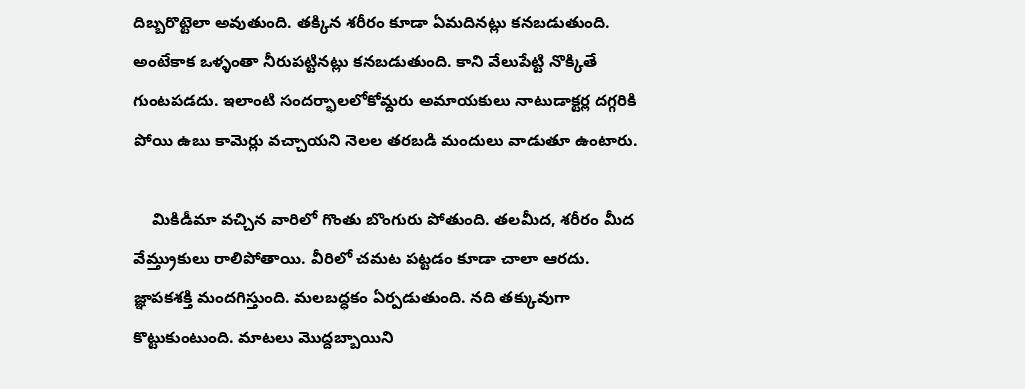దిబ్బరొట్టెలా అవుతుంది. తక్కిన శరీరం కూడా ఏమదినట్లు కనబడుతుంది. అంటేకాక ఒళ్ళంతా నీరుపట్టినట్లు కనబడుతుంది. కాని వేలుపేట్టి నొక్కితే గుంటపడదు. ఇలాంటి సందర్భాలలోకోమ్దరు అమాయకులు నాటుడాక్టర్ల దగ్గరికి పోయి ఉబు కామెర్లు వచ్చాయని నెలల తరబడి మందులు వాడుతూ ఉంటారు.

    మికిడీమా వచ్చిన వారిలో గొంతు బొంగురు పోతుంది. తలమీద, శరీరం మీద వేమ్త్రుకులు రాలిపోతాయి. వీరిలో చమట పట్టడం కూడా చాలా ఆరదు. జ్ఞాపకశక్తి మందగిస్తుంది. మలబద్ధకం ఏర్పడుతుంది. నది తక్కువుగా కొట్టుకుంటుంది. మాటలు మొద్దబ్బాయిని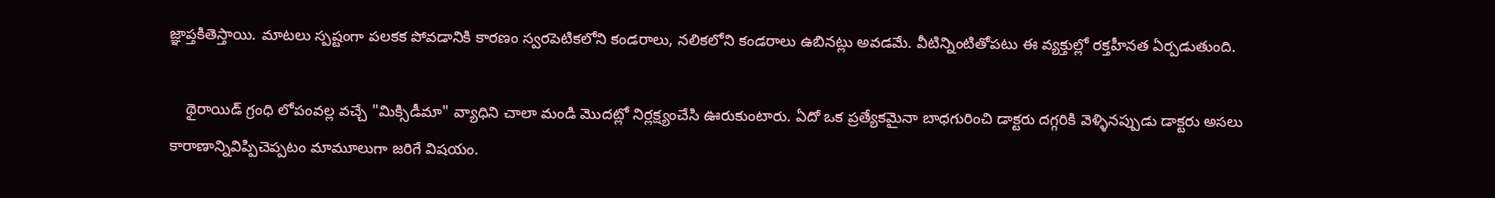జ్ఞాప్తకితెస్తాయి. మాటలు స్పష్టంగా పలకక పోవడానికి కారణం స్వరపెటికలోని కండరాలు, నలికలోని కండరాలు ఉబినట్లు అవడమే. వీటిన్నింటితోపటు ఈ వ్యక్తుల్లో రక్తహీనత ఏర్పడుతుంది.

    థైరాయిడ్ గ్రంధి లోపంవల్ల వచ్చే "మిక్సిడీమా" వ్యాధిని చాలా మండి మొదట్లో నిర్లక్ష్యంచేసి ఊరుకుంటారు. ఏదో ఒక ప్రత్యేకమైనా బాధగురించి డాక్టరు దగ్గరికి వెళ్ళినప్పుడు డాక్టరు అసలు కారాణాన్నివిప్పిచెప్పటం మామూలుగా జరిగే విషయం.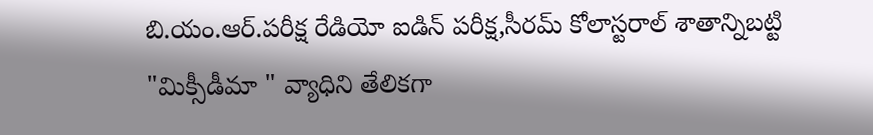బి.యం.ఆర్.పరీక్ష రేడియో ఐడిన్ పరీక్ష,సీరమ్ కోలాస్టరాల్ శాతాన్నిబట్టి  "మిక్సీడీమా " వ్యాధిని తేలికగా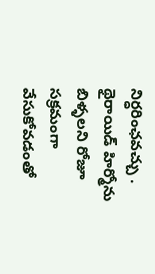నిర్ధరింఛవచ్చు . థైరాయిడ్ హిర్మోను బిళ్ళలని రోజూ సక్రమంగా వేసుకోవడంతో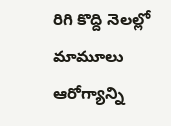రిగి కొద్ది నెలల్లో మామూలు ఆరోగ్యాన్ని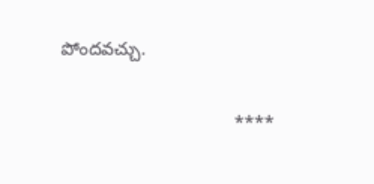పోందవచ్చు.

                                  ****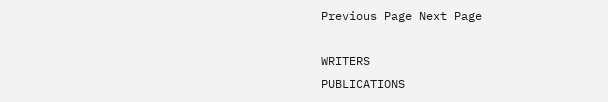Previous Page Next Page

WRITERS
PUBLICATIONS